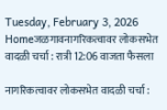Tuesday, February 3, 2026
Homeजळगावनागरिकत्वावर लोकसभेत वादळी चर्चा : रात्री 12:06 वाजता फैसला

नागरिकत्वावर लोकसभेत वादळी चर्चा :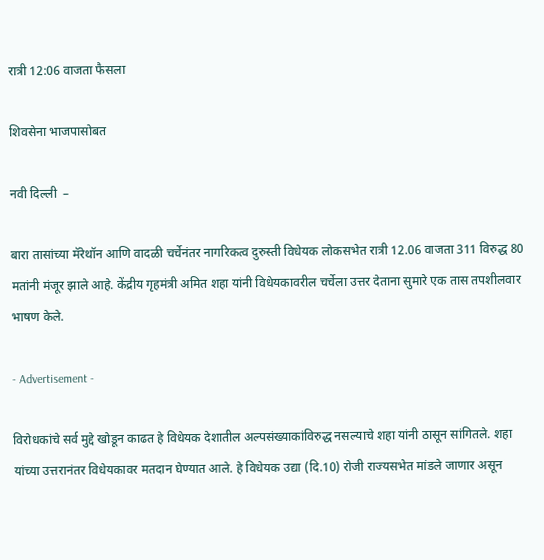रात्री 12:06 वाजता फैसला

शिवसेना भाजपासोबत

नवी दिल्ली  –

बारा तासांच्या मॅरेथॉन आणि वादळी चर्चेनंतर नागरिकत्व दुरुस्ती विधेयक लोकसभेत रात्री 12.06 वाजता 311 विरुद्ध 80 मतांनी मंजूर झाले आहे. केंद्रीय गृहमंत्री अमित शहा यांनी विधेयकावरील चर्चेला उत्तर देताना सुमारे एक तास तपशीलवार भाषण केले.

- Advertisement -

विरोधकांचे सर्व मुद्दे खोडून काढत हे विधेयक देशातील अल्पसंख्याकांविरुद्ध नसल्याचे शहा यांनी ठासून सांगितले. शहा यांच्या उत्तरानंतर विधेयकावर मतदान घेण्यात आले. हे विधेयक उद्या (दि.10) रोजी राज्यसभेत मांडले जाणार असून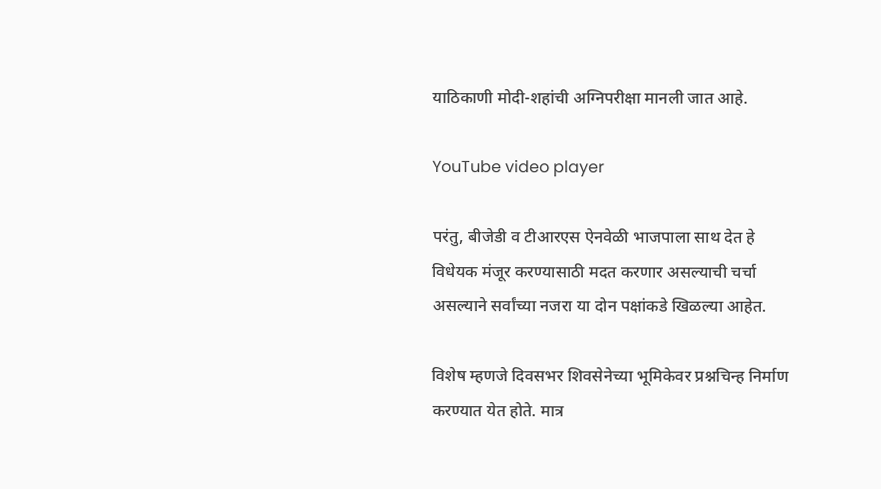याठिकाणी मोदी-शहांची अग्निपरीक्षा मानली जात आहे.

YouTube video player

परंतु, बीजेडी व टीआरएस ऐनवेळी भाजपाला साथ देत हे विधेयक मंजूर करण्यासाठी मदत करणार असल्याची चर्चा असल्याने सर्वांच्या नजरा या दोन पक्षांकडे खिळल्या आहेत.

विशेष म्हणजे दिवसभर शिवसेनेच्या भूमिकेवर प्रश्नचिन्ह निर्माण करण्यात येत होते. मात्र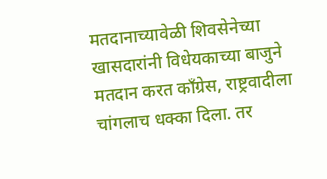मतदानाच्यावेळी शिवसेनेच्या खासदारांनी विधेयकाच्या बाजुने मतदान करत काँग्रेस, राष्ट्रवादीला चांगलाच धक्का दिला. तर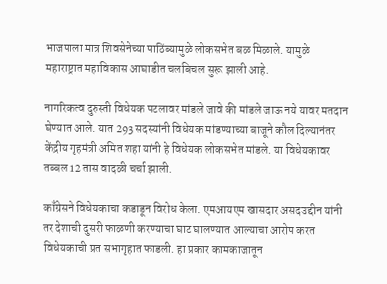भाजपाला मात्र शिवसेनेच्या पाठिंब्यामुळे लोकसभेत बळ मिळाले. यामुळे महाराष्ट्रात महाविकास आघाडीत चलबिचल सुरू झाली आहे.

नागरिकत्व दुरुस्ती विधेयक पटलावर मांडले जावे की मांडले जाऊ नये यावर मतदान घेण्यात आले. यात 293 सदस्यांनी विधेयक मांडण्याच्या बाजूने कौल दिल्यानंतर केंद्रीय गृहमंत्री अमित शहा यांनी हे विधेयक लोकसभेत मांडले. या विधेयकावर तब्बल 12 तास वादळी चर्चा झाली.

काँग्रेसने विधेयकाचा कडाडून विरोध केला. एमआयएम खासदार असदउद्दीन यांनी तर देशाची दुसरी फाळणी करण्याचा घाट घालण्यात आल्याचा आरोप करत विधेयकाची प्रत सभागृहात फाडली. हा प्रकार कामकाजातून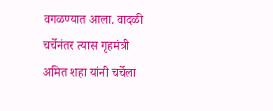वगळण्यात आला. वादळी चर्चेनंतर त्यास गृहमंत्री अमित शहा यांनी चर्चेला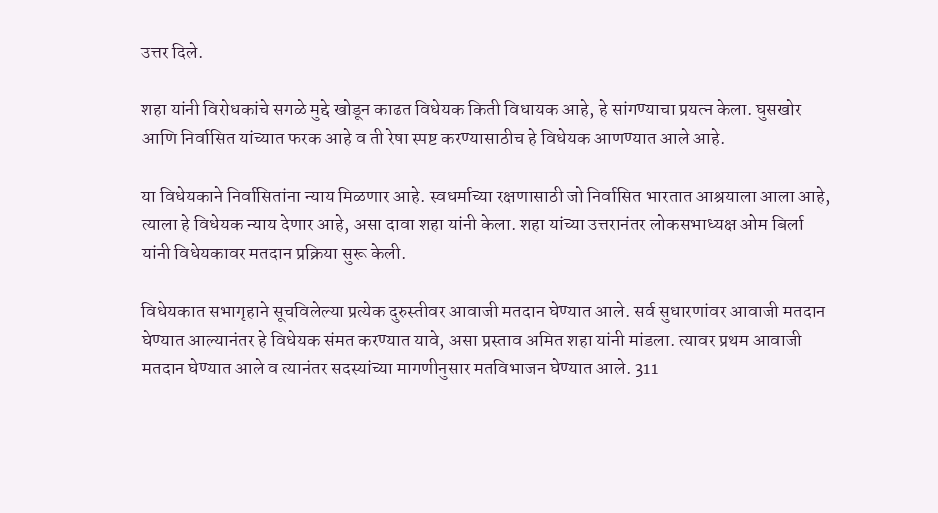उत्तर दिले.

शहा यांनी विरोधकांचे सगळे मुद्दे खोडून काढत विधेयक किती विधायक आहे, हे सांगण्याचा प्रयत्न केला. घुसखोर आणि निर्वासित यांच्यात फरक आहे व ती रेषा स्पष्ट करण्यासाठीच हे विधेयक आणण्यात आले आहे.

या विधेयकाने निर्वासितांना न्याय मिळणार आहे. स्वधर्माच्या रक्षणासाठी जो निर्वासित भारतात आश्रयाला आला आहे, त्याला हे विधेयक न्याय देणार आहे, असा दावा शहा यांनी केला. शहा यांच्या उत्तरानंतर लोकसभाध्यक्ष ओम बिर्ला यांनी विधेयकावर मतदान प्रक्रिया सुरू केली.

विधेयकात सभागृहाने सूचविलेल्या प्रत्येक दुरुस्तीवर आवाजी मतदान घेण्यात आले. सर्व सुधारणांवर आवाजी मतदान घेण्यात आल्यानंतर हे विधेयक संमत करण्यात यावे, असा प्रस्ताव अमित शहा यांनी मांडला. त्यावर प्रथम आवाजी मतदान घेण्यात आले व त्यानंतर सदस्यांच्या मागणीनुसार मतविभाजन घेण्यात आले. 311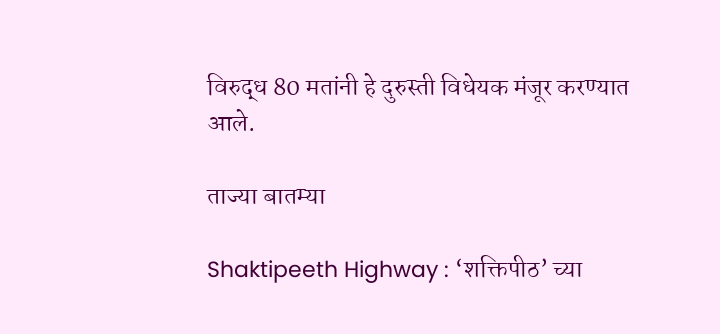विरुद्ध 80 मतांनी हे दुरुस्ती विधेयक मंजूर करण्यात आले.

ताज्या बातम्या

Shaktipeeth Highway : ‘शक्तिपीठ’ च्या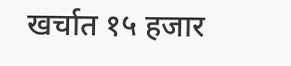खर्चात १५ हजार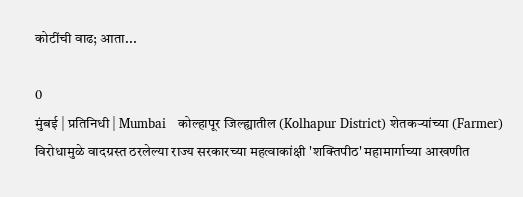कोटींची वाढ; आता...

0
मुंबई | प्रतिनिधी | Mumbai   कोल्हापूर जिल्ह्यातील (Kolhapur District) शेतकऱ्यांच्या (Farmer) विरोधामुळे वादग्रस्त ठरलेल्या राज्य सरकारच्या महत्वाकांक्षी 'शक्तिपीठ' महामार्गाच्या आखणीत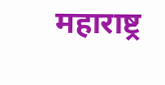महाराष्ट्र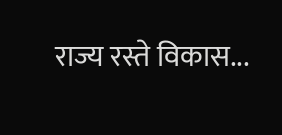राज्य रस्ते विकास...